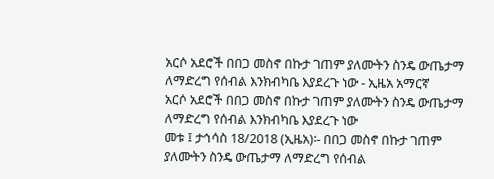አርሶ አደሮች በበጋ መስኖ በኩታ ገጠም ያለሙትን ስንዴ ውጤታማ ለማድረግ የሰብል እንክብካቤ እያደረጉ ነው - ኢዜአ አማርኛ
አርሶ አደሮች በበጋ መስኖ በኩታ ገጠም ያለሙትን ስንዴ ውጤታማ ለማድረግ የሰብል እንክብካቤ እያደረጉ ነው
መቱ ፤ ታኅሳስ 18/2018 (ኢዜአ)፡- በበጋ መስኖ በኩታ ገጠም ያለሙትን ስንዴ ውጤታማ ለማድረግ የሰብል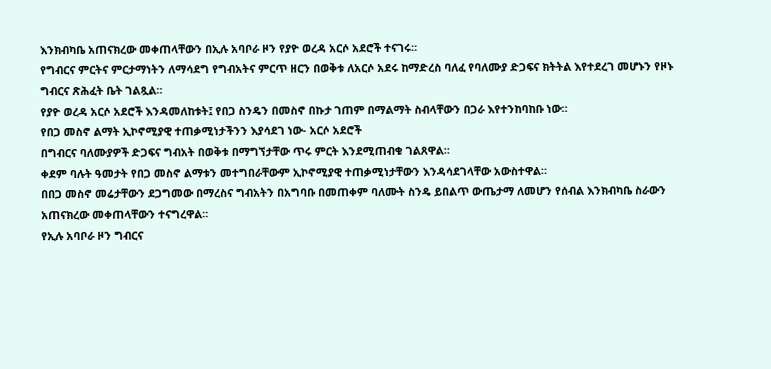እንክብካቤ አጠናክረው መቀጠላቸውን በኢሉ አባቦራ ዞን የያዮ ወረዳ አርሶ አደሮች ተናገሩ።
የግብርና ምርትና ምርታማነትን ለማሳደግ የግብአትና ምርጥ ዘርን በወቅቱ ለአርሶ አደሩ ከማድረስ ባለፈ የባለሙያ ድጋፍና ክትትል እየተደረገ መሆኑን የዞኑ ግብርና ጽሕፈት ቤት ገልጿል።
የያዮ ወረዳ አርሶ አደሮች እንዳመለከቱት፤ የበጋ ስንዴን በመስኖ በኩታ ገጠም በማልማት ስብላቸውን በጋራ እየተንከባከቡ ነው።
የበጋ መስኖ ልማት ኢኮኖሚያዊ ተጠቃሚነታችንን እያሳደገ ነው- አርሶ አደሮች
በግብርና ባለሙያዎች ድጋፍና ግብአት በወቅቱ በማግኘታቸው ጥሩ ምርት እንደሚጠብቁ ገልጸዋል።
ቀደም ባሉት ዓመታት የበጋ መስኖ ልማቱን መተግበራቸውም ኢኮኖሚያዊ ተጠቃሚነታቸውን እንዳሳደገላቸው አውስተዋል።
በበጋ መስኖ መሬታቸውን ደጋግመው በማረስና ግብአትን በአግባቡ በመጠቀም ባለሙት ስንዴ ይበልጥ ውጤታማ ለመሆን የሰብል እንክብካቤ ስራውን አጠናክረው መቀጠላቸውን ተናግረዋል።
የኢሉ አባቦራ ዞን ግብርና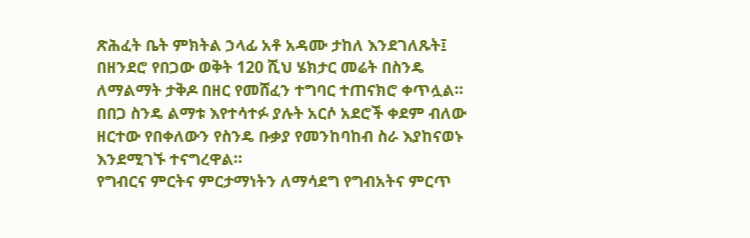ጽሕፈት ቤት ምክትል ኃላፊ አቶ አዳሙ ታከለ እንደገለጹት፤ በዘንደሮ የበጋው ወቅት 120 ሺህ ሄክታር መሬት በስንዴ ለማልማት ታቅዶ በዘር የመሸፈን ተግባር ተጠናክሮ ቀጥሏል።
በበጋ ስንዴ ልማቱ እየተሳተፉ ያሉት አርሶ አደሮች ቀደም ብለው ዘርተው የበቀለውን የስንዴ ቡቃያ የመንከባከብ ስራ እያከናወኑ እንደሚገኙ ተናግረዋል።
የግብርና ምርትና ምርታማነትን ለማሳደግ የግብአትና ምርጥ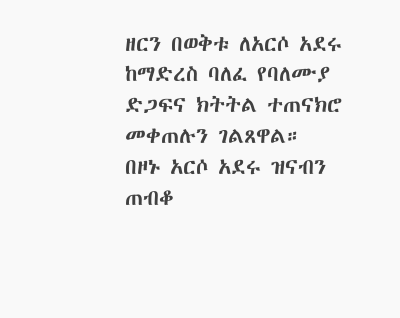ዘርን በወቅቱ ለአርሶ አደሩ ከማድረስ ባለፈ የባለሙያ ድጋፍና ክትትል ተጠናክሮ መቀጠሉን ገልጸዋል።
በዞኑ አርሶ አደሩ ዝናብን ጠብቆ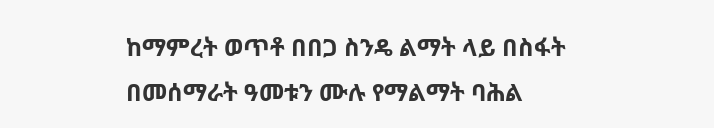ከማምረት ወጥቶ በበጋ ስንዴ ልማት ላይ በስፋት በመሰማራት ዓመቱን ሙሉ የማልማት ባሕል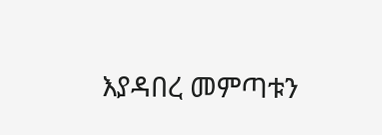እያዳበረ መምጣቱን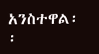አንስተዋል፡፡